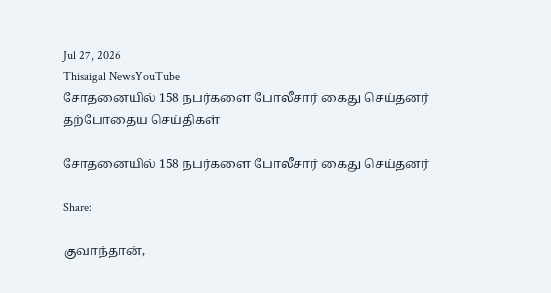Jul 27, 2026
Thisaigal NewsYouTube
சோதனையில் 158 நபர்களை போலீசார் கைது செய்தனர்
தற்போதைய செய்திகள்

சோதனையில் 158 நபர்களை போலீசார் கைது செய்தனர்

Share:

குவாந்தான்,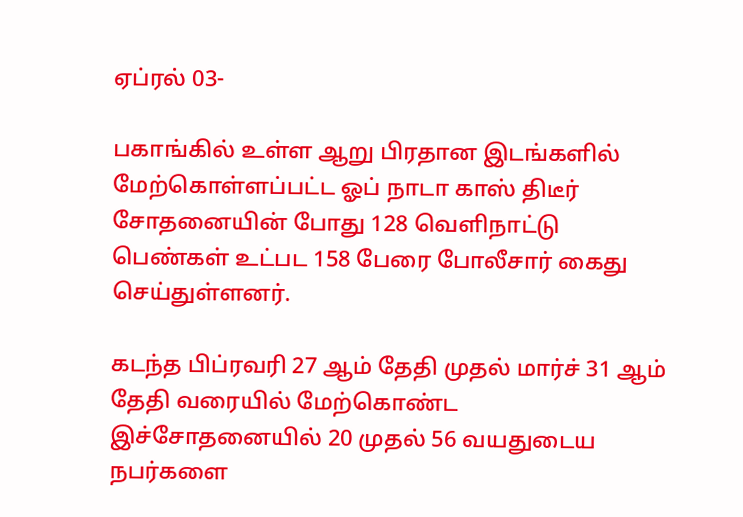ஏப்ரல் 03-

பகாங்கில் உள்ள ஆறு பிரதான இடங்களில் மேற்கொள்ளப்பட்ட ஓப் நாடா காஸ் திடீர் சோதனையின் போது 128 வெளிநாட்டு பெண்கள் உட்பட 158 பேரை போலீசார் கைது செய்துள்ளனர்.

கடந்த பிப்ரவரி 27 ஆம் தேதி முதல் மார்ச் 31 ஆம் தேதி வரையில் மேற்கொண்ட இச்சோதனையில் 20 முதல் 56 வயதுடைய நபர்களை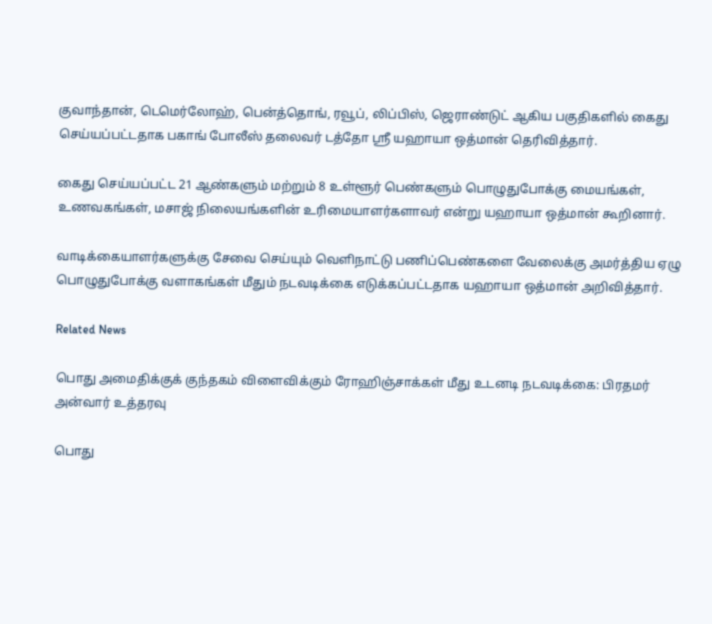குவாந்தான், டெமெர்லோஹ், பென்த்தொங், ரவூப், லிப்பிஸ், ஜெராண்டுட் ஆகிய பகுதிகளில் கைது செய்யப்பட்டதாக பகாங் போலீஸ் தலைவர் டத்தோ ஸ்ரீ யஹாயா ஒத்மான் தெரிவித்தார்.

கைது செய்யப்பட்ட 21 ஆண்களும் மற்றும் 8 உள்ளூர் பெண்களும் பொழுதுபோக்கு மையங்கள், உணவகங்கள், மசாஜ் நிலையங்களின் உரிமையாளர்களாவர் என்று யஹாயா ஒத்மான் கூறினார்.

வாடிக்கையாளர்களுக்கு சேவை செய்யும் வெளிநாட்டு பணிப்பெண்களை வேலைக்கு அமர்த்திய ஏழு பொழுதுபோக்கு வளாகங்கள் மீதும் நடவடிக்கை எடுக்கப்பட்டதாக யஹாயா ஒத்மான் அறிவித்தார்.

Related News

பொது அமைதிக்குக் குந்தகம் விளைவிக்கும் ரோஹிஞ்சாக்கள் மீது உடனடி நடவடிக்கை: பிரதமர் அன்வார் உத்தரவு

பொது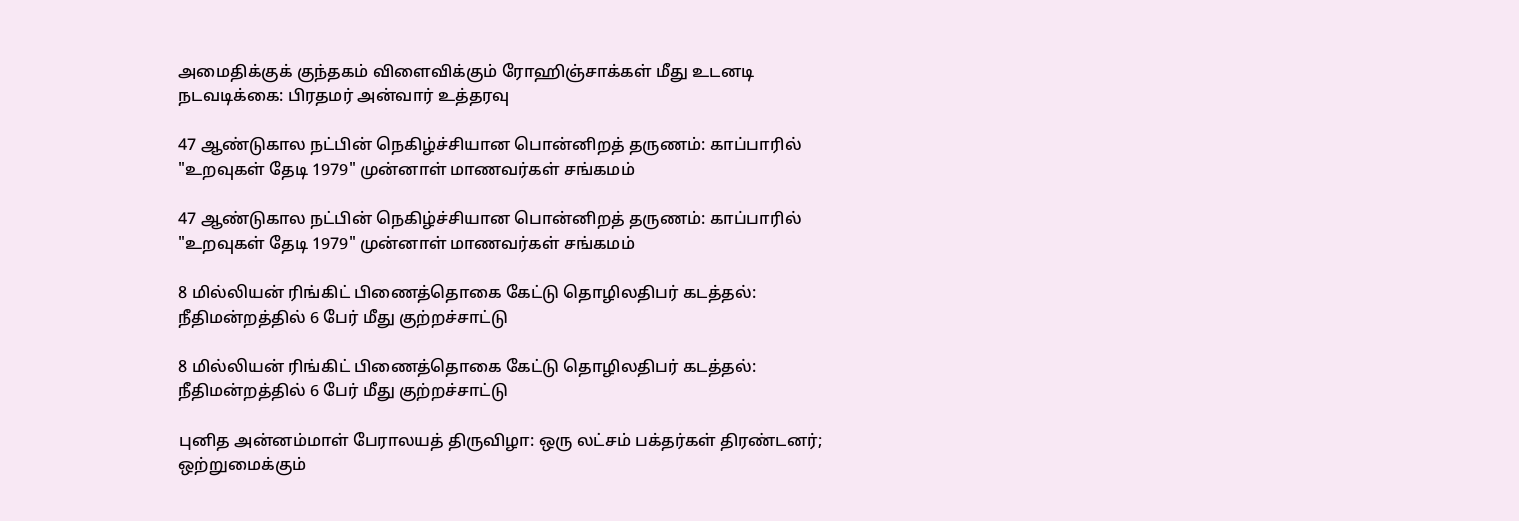அமைதிக்குக் குந்தகம் விளைவிக்கும் ரோஹிஞ்சாக்கள் மீது உடனடி நடவடிக்கை: பிரதமர் அன்வார் உத்தரவு

47 ஆண்டுகால நட்பின் நெகிழ்ச்சியான பொன்னிறத் தருணம்: காப்பாரில் "உறவுகள் தேடி 1979" முன்னாள் மாணவர்கள் சங்கமம்

47 ஆண்டுகால நட்பின் நெகிழ்ச்சியான பொன்னிறத் தருணம்: காப்பாரில் "உறவுகள் தேடி 1979" முன்னாள் மாணவர்கள் சங்கமம்

8 மில்லியன் ரிங்கிட் பிணைத்தொகை கேட்டு தொழிலதிபர் கடத்தல்: நீதிமன்றத்தில் 6 பேர் மீது குற்றச்சாட்டு

8 மில்லியன் ரிங்கிட் பிணைத்தொகை கேட்டு தொழிலதிபர் கடத்தல்: நீதிமன்றத்தில் 6 பேர் மீது குற்றச்சாட்டு

புனித அன்னம்மாள் பேராலயத் திருவிழா: ஒரு லட்சம் பக்தர்கள் திரண்டனர்; ஒற்றுமைக்கும்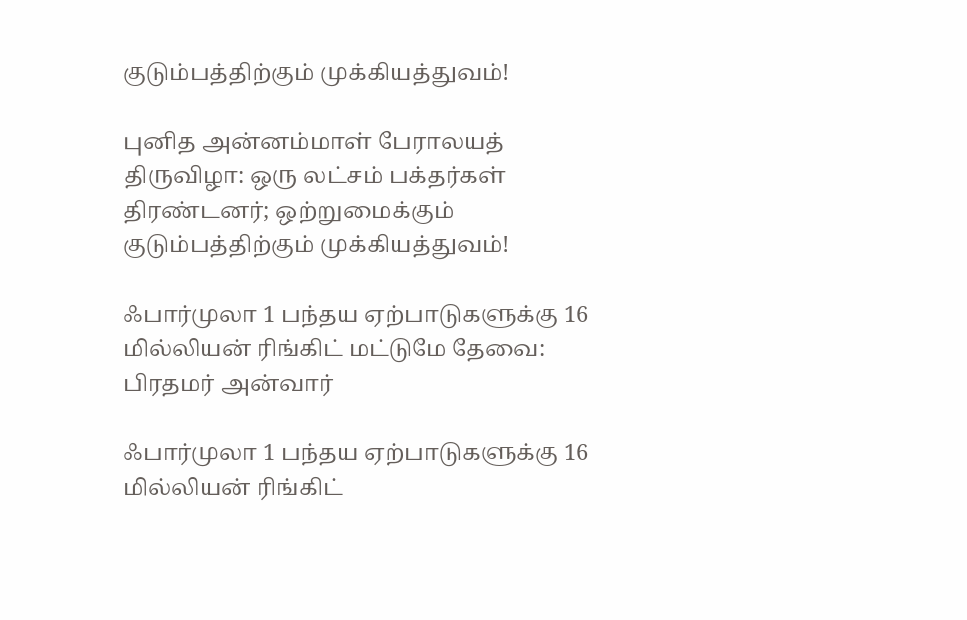குடும்பத்திற்கும் முக்கியத்துவம்!

புனித அன்னம்மாள் பேராலயத் திருவிழா: ஒரு லட்சம் பக்தர்கள் திரண்டனர்; ஒற்றுமைக்கும் குடும்பத்திற்கும் முக்கியத்துவம்!

ஃபார்முலா 1 பந்தய ஏற்பாடுகளுக்கு 16 மில்லியன் ரிங்கிட் மட்டுமே தேவை: பிரதமர் அன்வார்

ஃபார்முலா 1 பந்தய ஏற்பாடுகளுக்கு 16 மில்லியன் ரிங்கிட்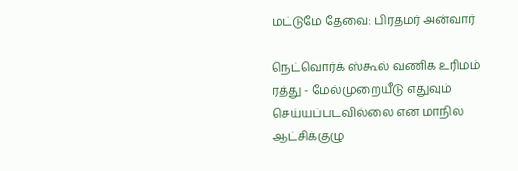மட்டுமே தேவை: பிரதமர் அன்வார்

நெட்வொர்க் ஸ்கூல் வணிக உரிமம் ரத்து - மேல்முறையீடு எதுவும் செய்யப்படவில்லை என மாநில ஆட்சிக்குழு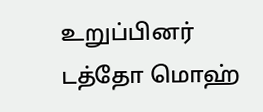உறுப்பினர் டத்தோ மொஹ்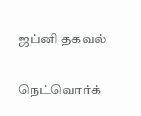ஜப்னி தகவல்

நெட்வொர்க்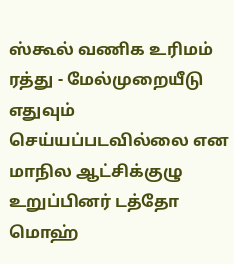ஸ்கூல் வணிக உரிமம் ரத்து - மேல்முறையீடு எதுவும் செய்யப்படவில்லை என மாநில ஆட்சிக்குழு உறுப்பினர் டத்தோ மொஹ்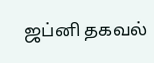ஜப்னி தகவல்